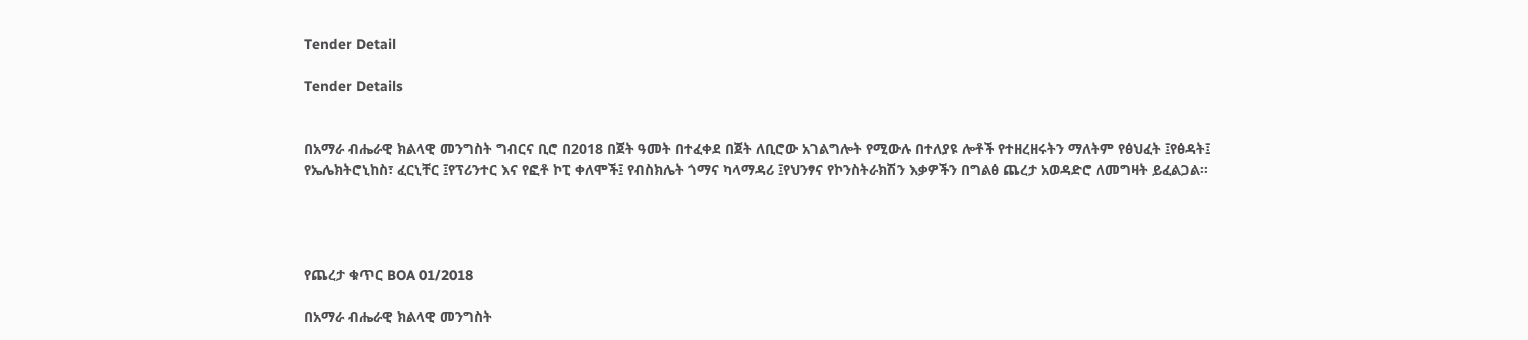Tender Detail

Tender Details


በአማራ ብሔራዊ ክልላዊ መንግስት ግብርና ቢሮ በ2018 በጀት ዓመት በተፈቀደ በጀት ለቢሮው አገልግሎት የሚውሉ በተለያዩ ሎቶች የተዘረዘሩትን ማለትም የፅህፈት ፤የፅዳት፤ የኤሌክትሮኒከስ፣ ፈርኒቸር ፤የፕሪንተር እና የፎቶ ኮፒ ቀለሞች፤ የብስክሌት ጎማና ካላማዳሪ ፤የህንፃና የኮንስትራክሽን እቃዎችን በግልፅ ጨረታ አወዳድሮ ለመግዛት ይፈልጋል፡፡




የጨረታ ቁጥር BOA 01/2018

በአማራ ብሔራዊ ክልላዊ መንግስት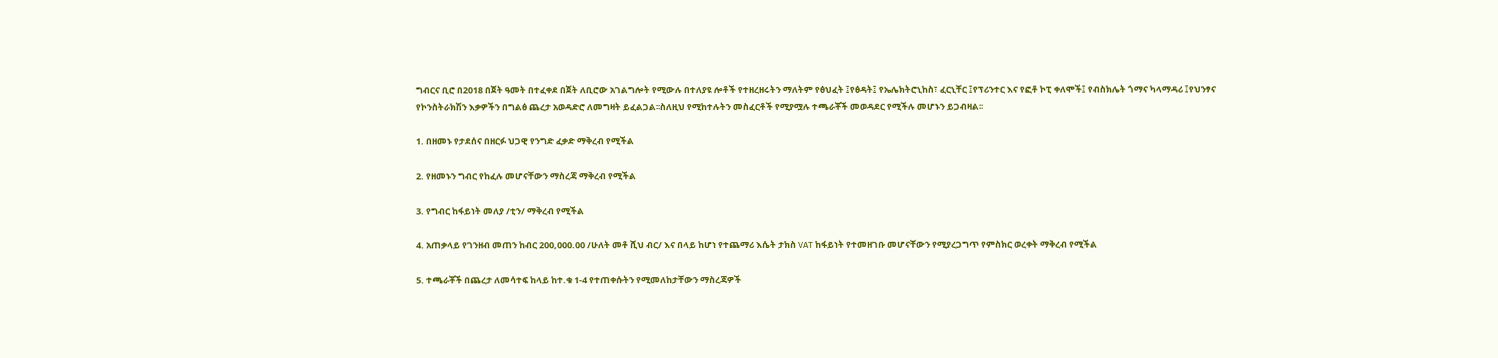ግብርና ቢሮ በ2018 በጀት ዓመት በተፈቀደ በጀት ለቢሮው አገልግሎት የሚውሉ በተለያዩ ሎቶች የተዘረዘሩትን ማለትም የፅህፈት ፤የፅዳት፤ የኤሌክትሮኒከስ፣ ፈርኒቸር ፤የፕሪንተር እና የፎቶ ኮፒ ቀለሞች፤ የብስክሌት ጎማና ካላማዳሪ ፤የህንፃና የኮንስትራክሽን እቃዎችን በግልፅ ጨረታ አወዳድሮ ለመግዛት ይፈልጋል፡፡ስለዚህ የሚከተሉትን መስፈርቶች የሚያሟሉ ተጫራቾች መወዳደር የሚችሉ መሆኑን ይጋብዛል፡፡

1. በዘመኑ የታደሰና በዘርፉ ህጋዊ የንግድ ፈቃድ ማቅረብ የሚችል

2. የዘመኑን ግብር የከፈሉ መሆናቸውን ማስረጃ ማቅረብ የሚችል

3. የግብር ከፋይነት መለያ /ቲን/ ማቅረብ የሚችል

4. አጠቃላይ የገንዘብ መጠን ከብር 200,000.00 /ሁለት መቶ ሺህ ብር/ እና በላይ ከሆነ የተጨማሪ እሴት ታክስ VAT ከፋይነት የተመዘገቡ መሆናቸውን የሚያረጋግጥ የምስክር ወረቀት ማቅረብ የሚችል

5. ተጫራቾች በጨረታ ለመሳተፍ ከላይ ከተ.ቁ 1-4 የተጠቀሱትን የሚመለከታቸውን ማስረጃዎች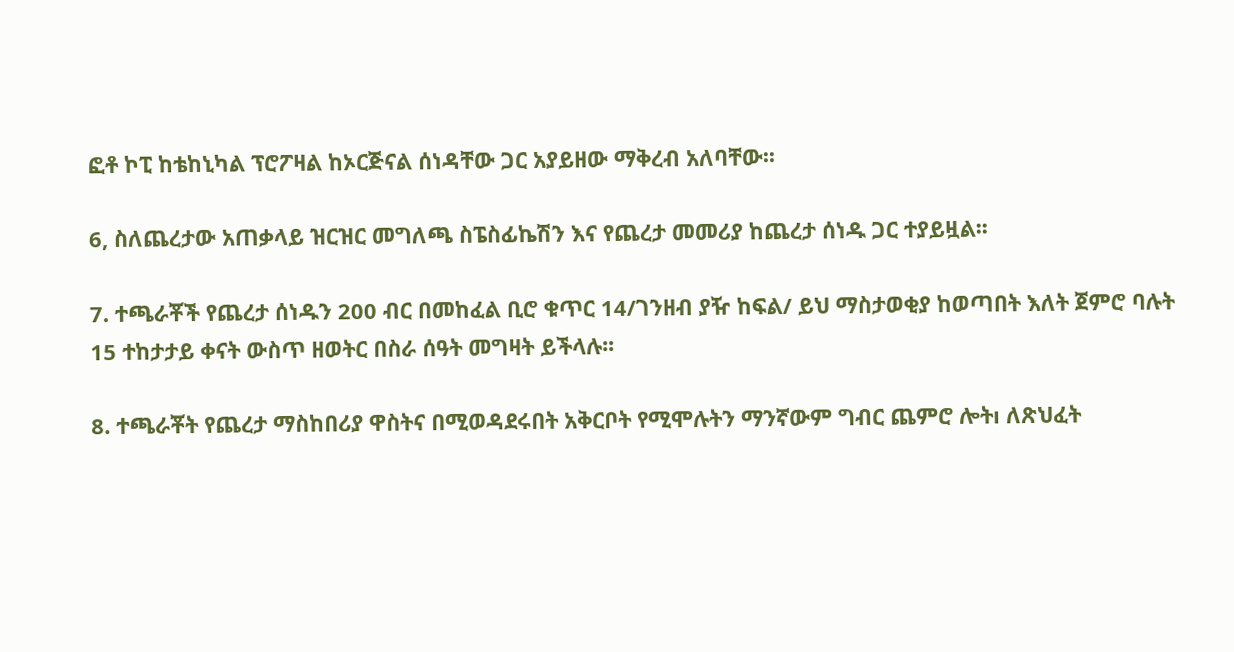ፎቶ ኮፒ ከቴከኒካል ፕሮፖዛል ከኦርጅናል ሰነዳቸው ጋር አያይዘው ማቅረብ አለባቸው፡፡

6, ስለጨረታው አጠቃላይ ዝርዝር መግለጫ ስፔስፊኬሽን እና የጨረታ መመሪያ ከጨረታ ሰነዱ ጋር ተያይዟል፡፡

7. ተጫራቾች የጨረታ ሰነዱን 200 ብር በመከፈል ቢሮ ቁጥር 14/ገንዘብ ያዥ ከፍል/ ይህ ማስታወቂያ ከወጣበት እለት ጀምሮ ባሉት 15 ተከታታይ ቀናት ውስጥ ዘወትር በስራ ሰዓት መግዛት ይችላሉ፡፡

8. ተጫራቾት የጨረታ ማስከበሪያ ዋስትና በሚወዳደሩበት አቅርቦት የሚሞሉትን ማንኛውም ግብር ጨምሮ ሎትı ለጽህፈት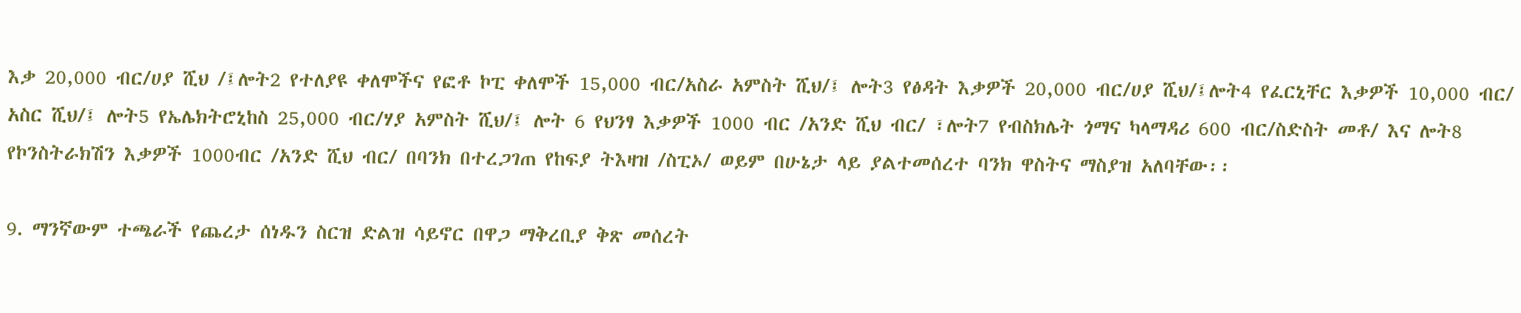እቃ 20,000 ብር/ሀያ ሺህ /፤ሎት2 የተለያዩ ቀለሞችና የፎቶ ኮፒ ቀለሞች 15,000 ብር/አስራ አምስት ሺህ/፤ ሎት3 የፅዳት እቃዎች 20,000 ብር/ሀያ ሺህ/፤ሎት4 የፈርኒቸር እቃዎች 10,000 ብር/ አስር ሺህ/፤ ሎት5 የኤሌክትሮኒከስ 25,000 ብር/ሃያ አምስት ሺህ/፤ ሎት 6 የህንፃ እቃዎች 1000 ብር /አንድ ሺህ ብር/ ፣ሎት7 የብስክሌት ጎማና ካላማዳሪ 600 ብር/ስድስት መቶ/ እና ሎት8 የኮንስትራክሽን እቃዎች 1000ብር /አንድ ሺህ ብር/ በባንክ በተረጋገጠ የከፍያ ትእዛዝ /ስፒኦ/ ወይም በሁኔታ ላይ ያልተመሰረተ ባንክ ዋስትና ማስያዝ አለባቸው፡፡

9. ማንኛውም ተጫራች የጨረታ ሰነዱን ስርዝ ድልዝ ሳይኖር በዋጋ ማቅረቢያ ቅጽ መሰረት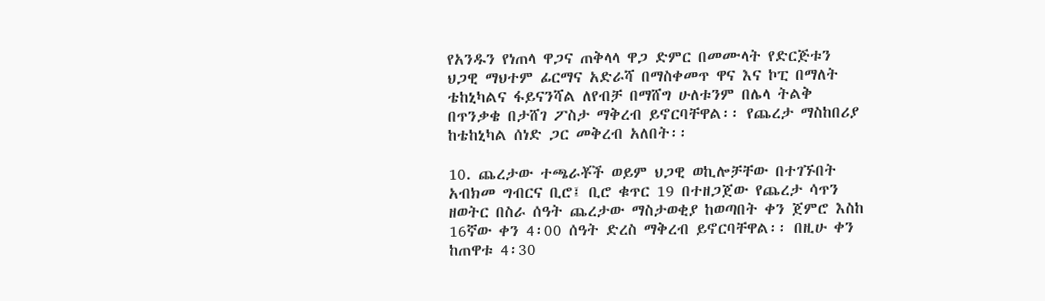የአንዱን የነጠላ ዋጋና ጠቅላላ ዋጋ ድምር በመሙላት የድርጅቱን ህጋዊ ማህተም ፊርማና አድራሻ በማስቀመጥ ዋና እና ኮፒ በማለት ቴከኒካልና ፋይናንሻል ለየብቻ በማሸግ ሁለቱንም በሌላ ትልቅ በጥንቃቄ በታሸገ ፖስታ ማቅረብ ይኖርባቸዋል፡፡ የጨረታ ማስከበሪያ ከቴከኒካል ሰነድ ጋር መቅረብ አለበት፡፡

10. ጨረታው ተጫራቾች ወይም ህጋዊ ወኪሎቻቸው በተገኙበት አብክመ ግብርና ቢሮ፤ ቢሮ ቁጥር 19 በተዘጋጀው የጨረታ ሳጥን ዘወትር በስራ ሰዓት ጨረታው ማስታወቂያ ከወጣበት ቀን ጀምሮ እስከ 16ኛው ቀን 4፡00 ሰዓት ድረስ ማቅረብ ይኖርባቸዋል፡፡ በዚሁ ቀን ከጠዋቱ 4፡30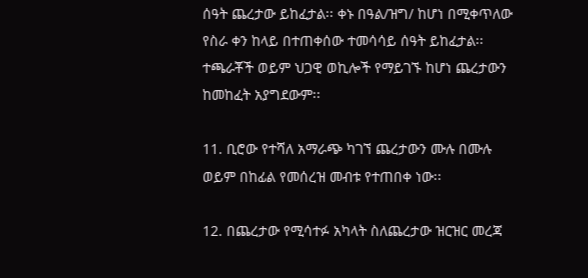ሰዓት ጨረታው ይከፈታል፡፡ ቀኑ በዓል/ዝግ/ ከሆነ በሚቀጥለው የስራ ቀን ከላይ በተጠቀሰው ተመሳሳይ ሰዓት ይከፈታል፡፡ተጫራቾች ወይም ህጋዊ ወኪሎች የማይገኙ ከሆነ ጨረታውን ከመከፈት አያግደውም፡፡

11. ቢሮው የተሻለ አማራጭ ካገኘ ጨረታውን ሙሉ በሙሉ ወይም በከፊል የመሰረዝ መብቱ የተጠበቀ ነው፡፡

12. በጨረታው የሚሳተፉ አካላት ስለጨረታው ዝርዝር መረጃ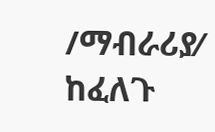/ማብራሪያ⁄ ከፈለጉ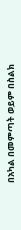በአካል በመምጣት ወይም በስልክ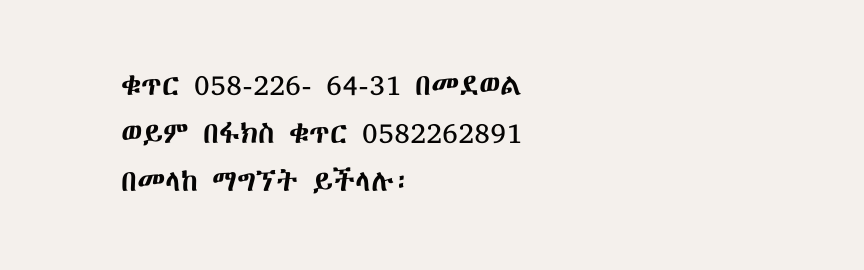ቁጥር 058-226- 64-31 በመደወል ወይም በፋክስ ቁጥር 0582262891 በመላከ ማግኘት ይችላሉ፡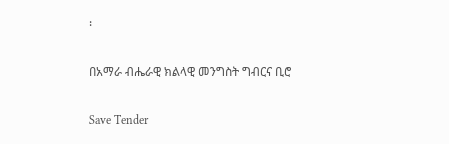፡

በአማራ ብሔራዊ ክልላዊ መንግስት ግብርና ቢሮ

Save Tender